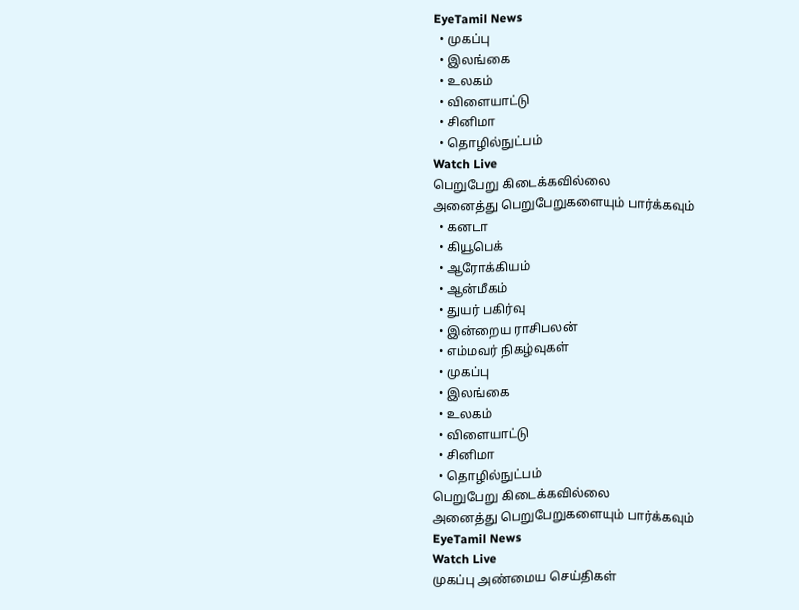EyeTamil News
  • முகப்பு
  • இலங்கை
  • உலகம்
  • விளையாட்டு
  • சினிமா
  • தொழில்நுட்பம்
Watch Live
பெறுபேறு கிடைக்கவில்லை
அனைத்து பெறுபேறுகளையும் பார்க்கவும்
  • கனடா
  • கியூபெக்
  • ஆரோக்கியம்
  • ஆன்மீகம்
  • துயர் பகிர்வு
  • இன்றைய ராசிபலன்
  • எம்மவர் நிகழ்வுகள்
  • முகப்பு
  • இலங்கை
  • உலகம்
  • விளையாட்டு
  • சினிமா
  • தொழில்நுட்பம்
பெறுபேறு கிடைக்கவில்லை
அனைத்து பெறுபேறுகளையும் பார்க்கவும்
EyeTamil News
Watch Live
முகப்பு அண்மைய செய்திகள்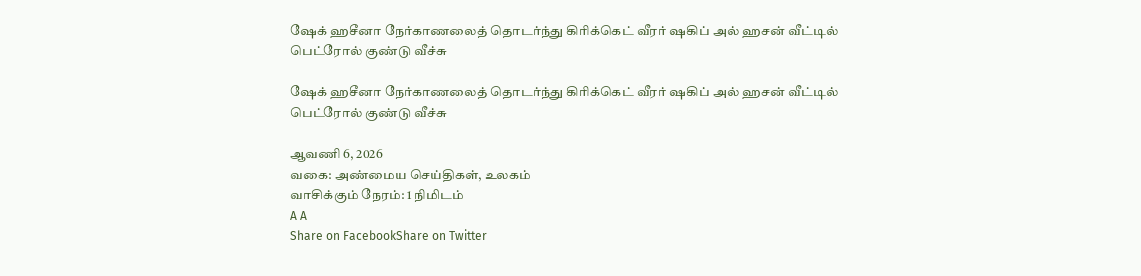ஷேக் ஹசீனா நேர்காணலைத் தொடர்ந்து கிரிக்கெட் வீரர் ஷகிப் அல் ஹசன் வீட்டில் பெட்ரோல் குண்டு வீச்சு

ஷேக் ஹசீனா நேர்காணலைத் தொடர்ந்து கிரிக்கெட் வீரர் ஷகிப் அல் ஹசன் வீட்டில் பெட்ரோல் குண்டு வீச்சு

ஆவணி 6, 2026
வகை: அண்மைய செய்திகள், உலகம்
வாசிக்கும் நேரம்: 1 நிமிடம்
A A
Share on FacebookShare on Twitter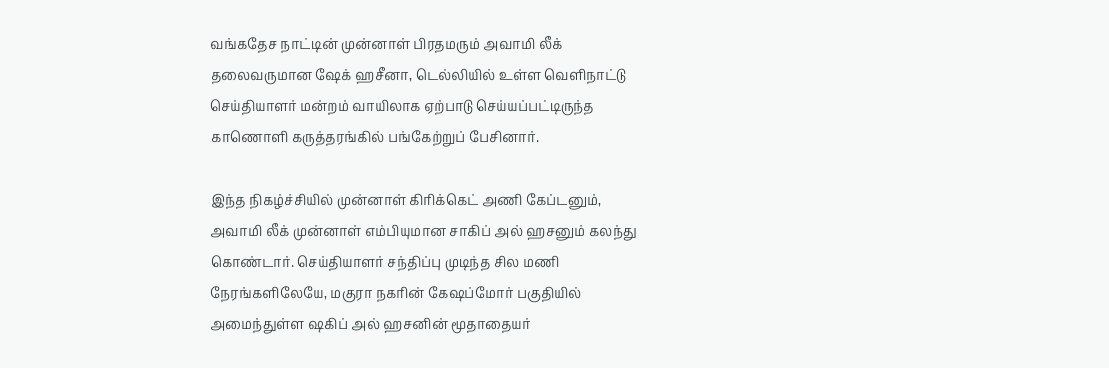வங்கதேச நாட்டின் முன்னாள் பிரதமரும் அவாமி லீக் தலைவருமான ஷேக் ஹசீனா, டெல்லியில் உள்ள வெளிநாட்டு செய்தியாளர் மன்றம் வாயிலாக ஏற்பாடு செய்யப்பட்டிருந்த காணொளி கருத்தரங்கில் பங்கேற்றுப் பேசினார்.

இந்த நிகழ்ச்சியில் முன்னாள் கிரிக்கெட் அணி கேப்டனும், அவாமி லீக் முன்னாள் எம்பியுமான சாகிப் அல் ஹசனும் கலந்து கொண்டார். செய்தியாளர் சந்திப்பு முடிந்த சில மணி நேரங்களிலேயே, மகுரா நகரின் கேஷப்மோர் பகுதியில் அமைந்துள்ள ஷகிப் அல் ஹசனின் மூதாதையர்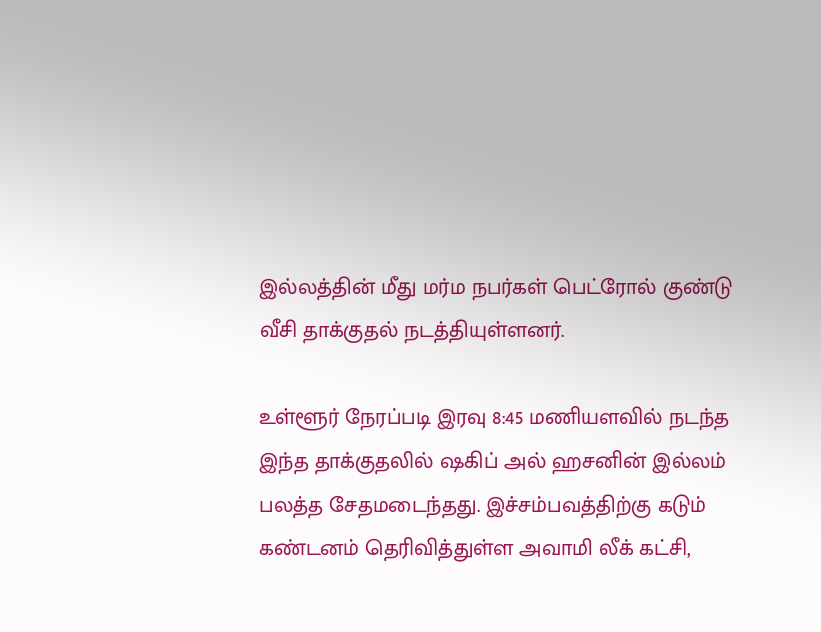இல்லத்தின் மீது மர்ம நபர்கள் பெட்ரோல் குண்டு வீசி தாக்குதல் நடத்தியுள்ளனர்.

உள்ளூர் நேரப்படி இரவு 8:45 மணியளவில் நடந்த இந்த தாக்குதலில் ஷகிப் அல் ஹசனின் இல்லம் பலத்த சேதமடைந்தது. இச்சம்பவத்திற்கு கடும் கண்டனம் தெரிவித்துள்ள அவாமி லீக் கட்சி,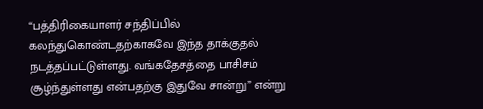“பத்திரிகையாளர் சந்திப்பில் கலந்துகொண்டதற்காகவே இந்த தாக்குதல் நடத்தப்பட்டுள்ளது. வங்கதேசத்தை பாசிசம் சூழ்ந்துள்ளது என்பதற்கு இதுவே சான்று” என்று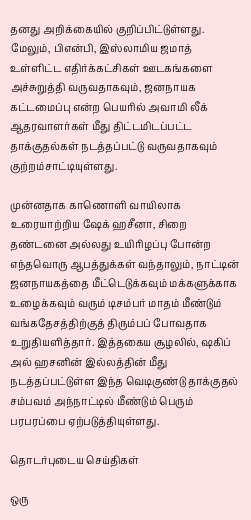தனது அறிக்கையில் குறிப்பிட்டுள்ளது. மேலும், பிஎன்பி, இஸ்லாமிய ஜமாத் உள்ளிட்ட எதிர்க்கட்சிகள் ஊடகங்களை அச்சுறுத்தி வருவதாகவும், ஜனநாயக கட்டமைப்பு என்ற பெயரில் அவாமி லீக் ஆதரவாளர்கள் மீது திட்டமிடப்பட்ட தாக்குதல்கள் நடத்தப்பட்டு வருவதாகவும் குற்றம்சாட்டியுள்ளது.

முன்னதாக காணொளி வாயிலாக உரையாற்றிய ஷேக் ஹசீனா, சிறை தண்டனை அல்லது உயிரிழப்பு போன்ற எந்தவொரு ஆபத்துக்கள் வந்தாலும், நாட்டின் ஜனநாயகத்தை மீட்டெடுக்கவும் மக்களுக்காக உழைக்கவும் வரும் டிசம்பர் மாதம் மீண்டும் வங்கதேசத்திற்குத் திரும்பப் போவதாக உறுதியளித்தார். இத்தகைய சூழலில், ஷகிப் அல் ஹசனின் இல்லத்தின் மீது நடத்தப்பட்டுள்ள இந்த வெடிகுண்டு தாக்குதல் சம்பவம் அந்நாட்டில் மீண்டும் பெரும் பரபரப்பை ஏற்படுத்தியுள்ளது.

தொடர்புடைய செய்திகள்

ஒரு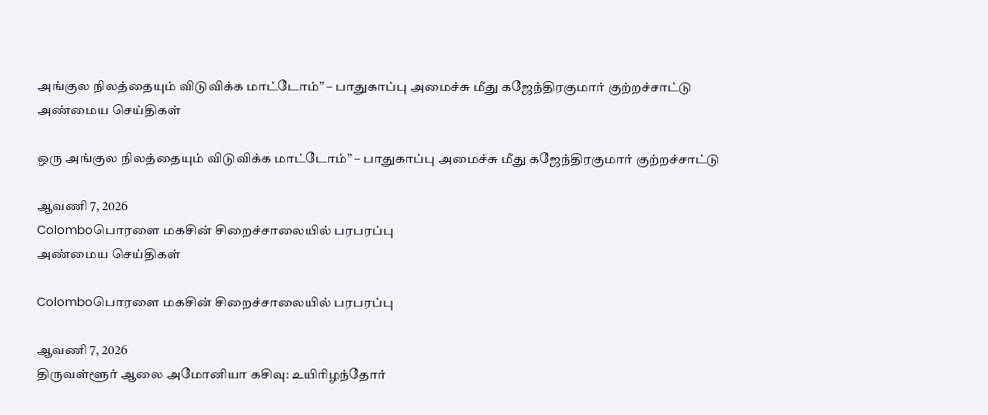அங்குல நிலத்தையும் விடுவிக்க மாட்டோம்” – பாதுகாப்பு அமைச்சு மீது கஜேந்திரகுமார் குற்றச்சாட்டு
அண்மைய செய்திகள்

ஒரு அங்குல நிலத்தையும் விடுவிக்க மாட்டோம்” – பாதுகாப்பு அமைச்சு மீது கஜேந்திரகுமார் குற்றச்சாட்டு

ஆவணி 7, 2026
Colomboபொரளை மகசின் சிறைச்சாலையில் பரபரப்பு
அண்மைய செய்திகள்

Colomboபொரளை மகசின் சிறைச்சாலையில் பரபரப்பு

ஆவணி 7, 2026
திருவள்ளூர் ஆலை அமோனியா கசிவு: உயிரிழந்தோர்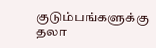குடும்பங்களுக்கு தலா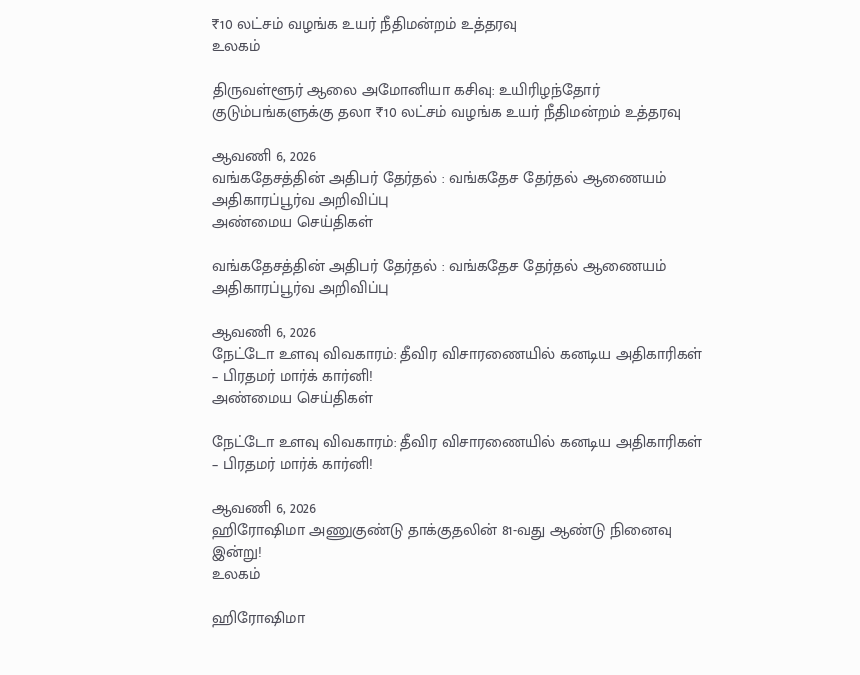₹10 லட்சம் வழங்க உயர் நீதிமன்றம் உத்தரவு
உலகம்

திருவள்ளூர் ஆலை அமோனியா கசிவு: உயிரிழந்தோர் குடும்பங்களுக்கு தலா ₹10 லட்சம் வழங்க உயர் நீதிமன்றம் உத்தரவு

ஆவணி 6, 2026
வங்கதேசத்தின் அதிபர் தேர்தல் : வங்கதேச தேர்தல் ஆணையம் அதிகாரப்பூர்வ அறிவிப்பு
அண்மைய செய்திகள்

வங்கதேசத்தின் அதிபர் தேர்தல் : வங்கதேச தேர்தல் ஆணையம் அதிகாரப்பூர்வ அறிவிப்பு

ஆவணி 6, 2026
நேட்டோ உளவு விவகாரம்: தீவிர விசாரணையில் கனடிய அதிகாரிகள் – பிரதமர் மார்க் கார்னி!
அண்மைய செய்திகள்

நேட்டோ உளவு விவகாரம்: தீவிர விசாரணையில் கனடிய அதிகாரிகள் – பிரதமர் மார்க் கார்னி!

ஆவணி 6, 2026
ஹிரோஷிமா அணுகுண்டு தாக்குதலின் 81-வது ஆண்டு நினைவு இன்று!
உலகம்

ஹிரோஷிமா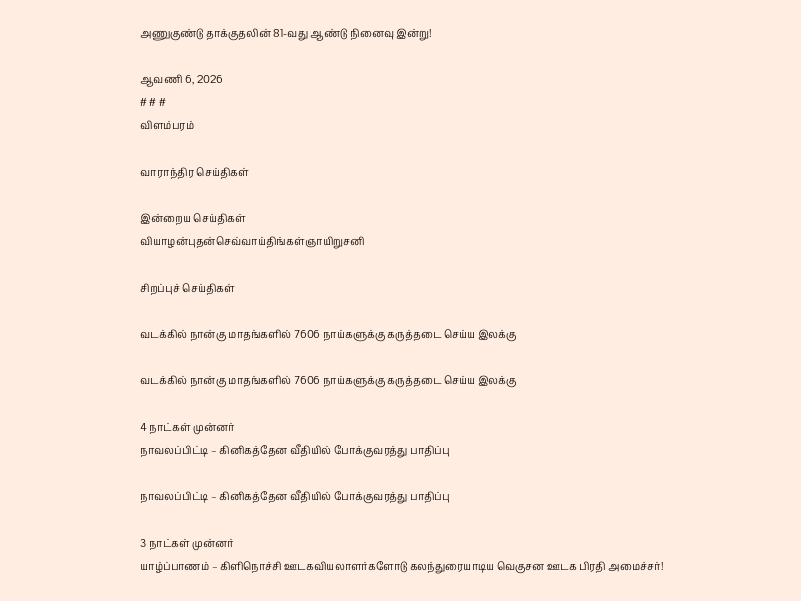அணுகுண்டு தாக்குதலின் 81-வது ஆண்டு நினைவு இன்று!

ஆவணி 6, 2026
# # #
விளம்பரம்

வாராந்திர செய்திகள்

இன்றைய செய்திகள்
வியாழன்புதன்செவ்வாய்திங்கள்ஞாயிறுசனி

சிறப்புச் செய்திகள்

வடக்கில் நான்கு மாதங்களில் 7606 நாய்களுக்கு கருத்தடை செய்ய இலக்கு

வடக்கில் நான்கு மாதங்களில் 7606 நாய்களுக்கு கருத்தடை செய்ய இலக்கு

4 நாட்கள் முன்னர்
நாவலப்பிட்டி – கினிகத்தேன வீதியில் போக்குவரத்து பாதிப்பு

நாவலப்பிட்டி – கினிகத்தேன வீதியில் போக்குவரத்து பாதிப்பு

3 நாட்கள் முன்னர்
யாழ்ப்பாணம் – கிளிநொச்சி ஊடகவியலாளர்களோடு கலந்துரையாடிய வெகுசன ஊடக பிரதி அமைச்சர்!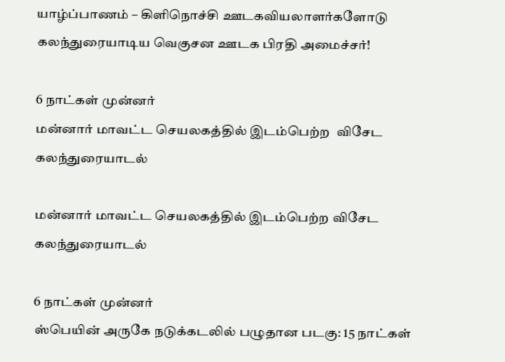யாழ்ப்பாணம் – கிளிநொச்சி ஊடகவியலாளர்களோடு கலந்துரையாடிய வெகுசன ஊடக பிரதி அமைச்சர்!

6 நாட்கள் முன்னர்
மன்னார் மாவட்ட செயலகத்தில் இடம்பெற்ற  விசேட கலந்துரையாடல்

மன்னார் மாவட்ட செயலகத்தில் இடம்பெற்ற விசேட கலந்துரையாடல்

6 நாட்கள் முன்னர்
ஸ்பெயின் அருகே நடுக்கடலில் பழுதான படகு: 15 நாட்கள்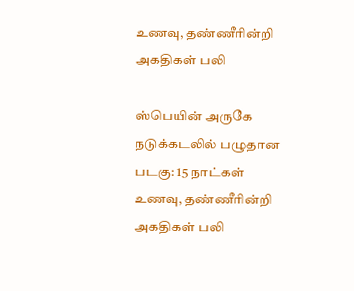உணவு, தண்ணீரின்றி அகதிகள் பலி

ஸ்பெயின் அருகே நடுக்கடலில் பழுதான படகு: 15 நாட்கள் உணவு, தண்ணீரின்றி அகதிகள் பலி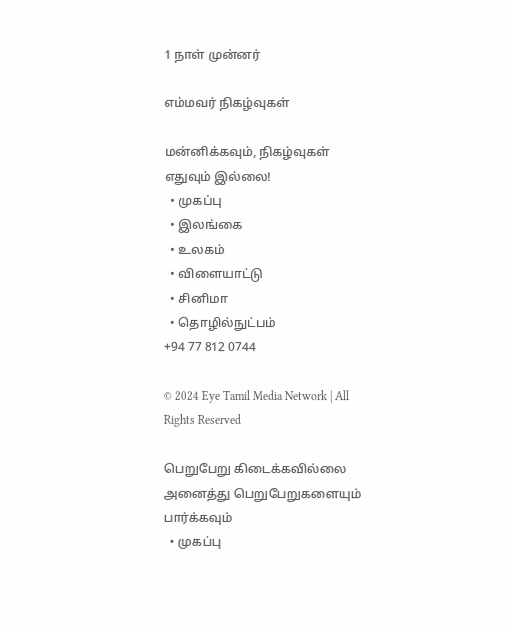1 நாள் முன்னர்

எம்மவர் நிகழ்வுகள்

மன்னிக்கவும், நிகழ்வுகள் எதுவும் இல்லை!
  • முகப்பு
  • இலங்கை
  • உலகம்
  • விளையாட்டு
  • சினிமா
  • தொழில்நுட்பம்
+94 77 812 0744

© 2024 Eye Tamil Media Network | All Rights Reserved

பெறுபேறு கிடைக்கவில்லை
அனைத்து பெறுபேறுகளையும் பார்க்கவும்
  • முகப்பு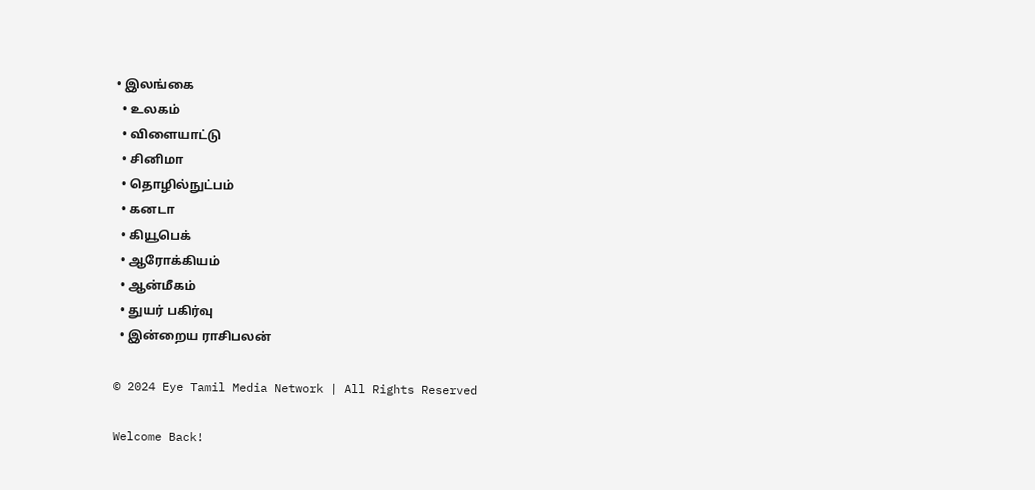• இலங்கை
  • உலகம்
  • விளையாட்டு
  • சினிமா
  • தொழில்நுட்பம்
  • கனடா
  • கியூபெக்
  • ஆரோக்கியம்
  • ஆன்மீகம்
  • துயர் பகிர்வு
  • இன்றைய ராசிபலன்

© 2024 Eye Tamil Media Network | All Rights Reserved

Welcome Back!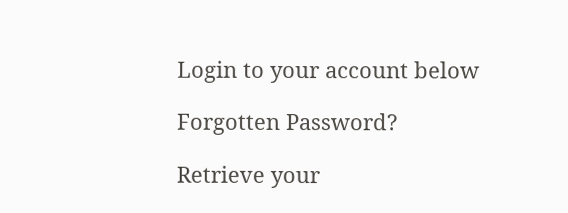Login to your account below

Forgotten Password?

Retrieve your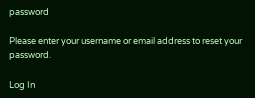password

Please enter your username or email address to reset your password.

Log In